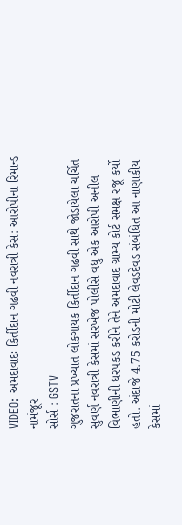VIDEO: અમદાવાદઃ કિર્તીદાન ગઢવી નવરાત્રી કેસ: આરોપીના રિમાન્ડ નામંજૂર
સોર્સ : GSTV
ગુજરાતના પ્રખ્યાત લોકગાયક કિર્તીદાન ગઢવી સાથે જોડાયેલા ચર્ચિત સુવર્ણ નવરાત્રી કેસમાં સરખેજ પોલીસે વધુ એક આરોપી અનીલ વિભાણીની ધરપકડ કરીને તેને અમદાવાદ ગ્રામ્ય કોર્ટ સમક્ષ રજૂ કર્યો હતો. અંદાજે 4.75 કરોડની મોટી લેવડદેવડ સંબંધિત આ નાણાકીય કેસમાં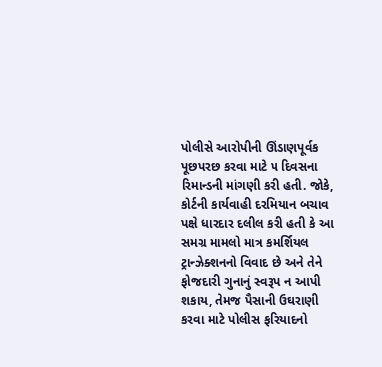પોલીસે આરોપીની ઊંડાણપૂર્વક પૂછપરછ કરવા માટે ૫ દિવસના રિમાન્ડની માંગણી કરી હતી. જોકે, કોર્ટની કાર્યવાહી દરમિયાન બચાવ પક્ષે ધારદાર દલીલ કરી હતી કે આ સમગ્ર મામલો માત્ર કમર્શિયલ ટ્રાન્ઝેક્શનનો વિવાદ છે અને તેને ફોજદારી ગુનાનું સ્વરૂપ ન આપી શકાય, તેમજ પૈસાની ઉઘરાણી કરવા માટે પોલીસ ફરિયાદનો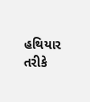હથિયાર તરીકે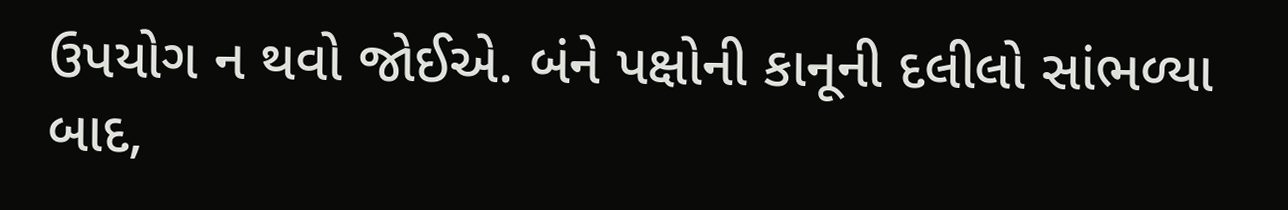ઉપયોગ ન થવો જોઈએ. બંને પક્ષોની કાનૂની દલીલો સાંભળ્યા બાદ,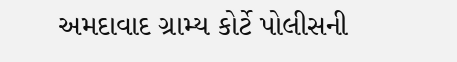અમદાવાદ ગ્રામ્ય કોર્ટે પોલીસની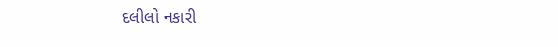દલીલો નકારી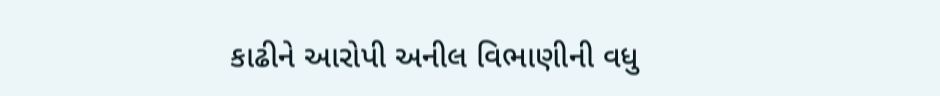કાઢીને આરોપી અનીલ વિભાણીની વધુ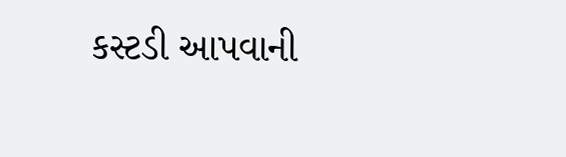કસ્ટડી આપવાની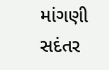માંગણી સદંતર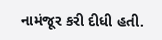નામંજૂર કરી દીધી હતી.